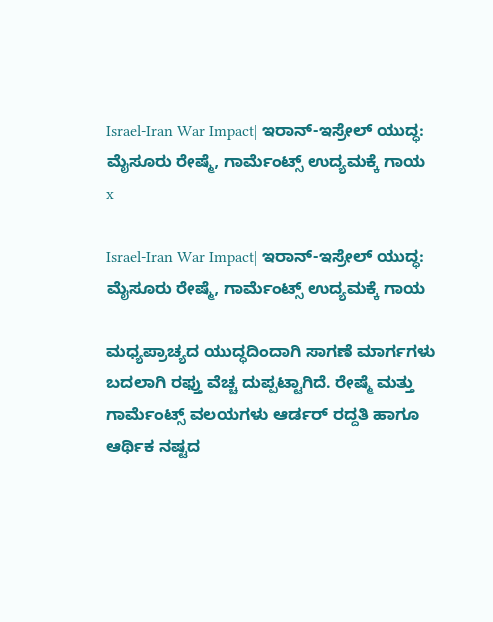Israel-Iran War Impact| ಇರಾನ್-ಇಸ್ರೇಲ್‌ ಯುದ್ಧ: ಮೈಸೂರು ರೇಷ್ಮೆ, ಗಾರ್ಮೆಂಟ್ಸ್ ಉದ್ಯಮಕ್ಕೆ ಗಾಯ
x

Israel-Iran War Impact| ಇರಾನ್-ಇಸ್ರೇಲ್‌ ಯುದ್ಧ: ಮೈಸೂರು ರೇಷ್ಮೆ, ಗಾರ್ಮೆಂಟ್ಸ್ ಉದ್ಯಮಕ್ಕೆ ಗಾಯ

ಮಧ್ಯಪ್ರಾಚ್ಯದ ಯುದ್ಧದಿಂದಾಗಿ ಸಾಗಣೆ ಮಾರ್ಗಗಳು ಬದಲಾಗಿ ರಫ್ತು ವೆಚ್ಚ ದುಪ್ಪಟ್ಟಾಗಿದೆ. ರೇಷ್ಮೆ ಮತ್ತು ಗಾರ್ಮೆಂಟ್ಸ್ ವಲಯಗಳು ಆರ್ಡರ್ ರದ್ದತಿ ಹಾಗೂ ಆರ್ಥಿಕ ನಷ್ಟದ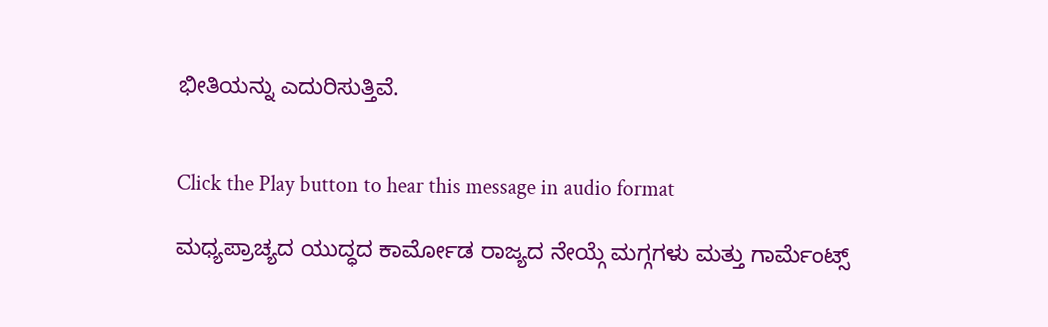ಭೀತಿಯನ್ನು ಎದುರಿಸುತ್ತಿವೆ.


Click the Play button to hear this message in audio format

ಮಧ್ಯಪ್ರಾಚ್ಯದ ಯುದ್ಧದ ಕಾರ್ಮೋಡ ರಾಜ್ಯದ ನೇಯ್ಗೆ ಮಗ್ಗಗಳು ಮತ್ತು ಗಾರ್ಮೆಂಟ್ಸ್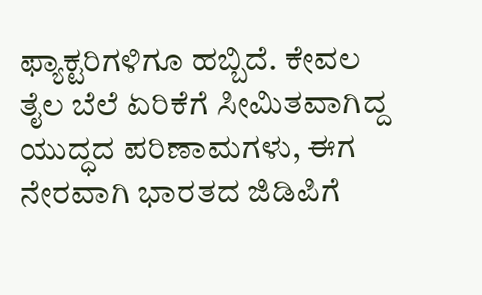ಫ್ಯಾಕ್ಟರಿಗಳಿಗೂ ಹಬ್ಬಿದೆ. ಕೇವಲ ತೈಲ ಬೆಲೆ ಏರಿಕೆಗೆ ಸೀಮಿತವಾಗಿದ್ದ ಯುದ್ಧದ ಪರಿಣಾಮಗಳು, ಈಗ ನೇರವಾಗಿ ಭಾರತದ ಜಿಡಿಪಿಗೆ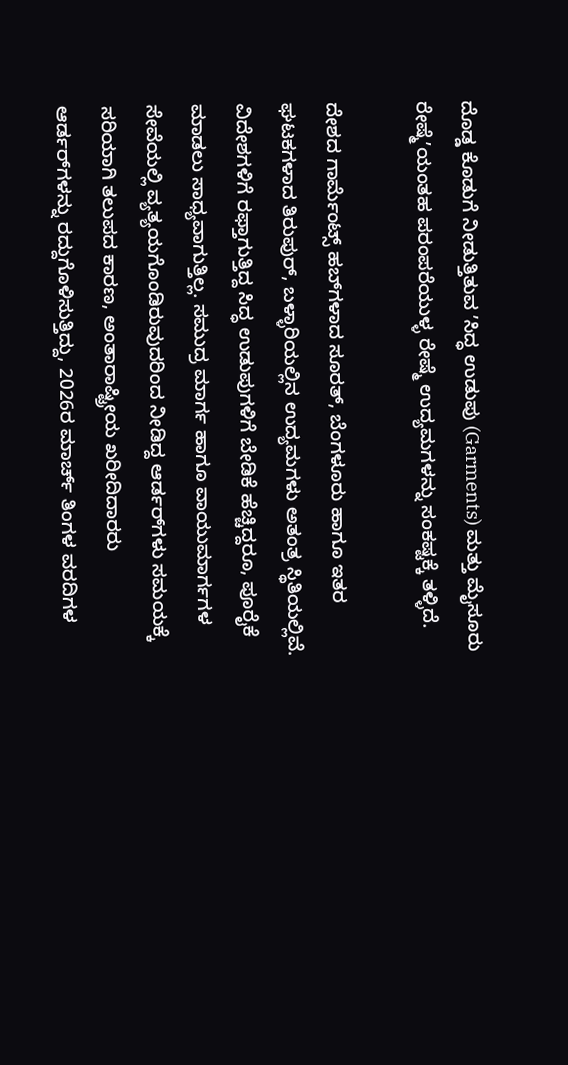ದೊಡ್ಡ ಕೊಡುಗೆ ನೀಡುತ್ತಿತುವ ʼಸಿದ್ಧ ಉಡುಪು (Garments) ಮತ್ತು ಮೈಸೂರು ರೇಷ್ಮೆʼಯಂತಹ ಪರಂಪರೆಯುಳ್ಳ ರೇಷ್ಮೆ ಉದ್ಯಮಗಳನ್ನು ಸಂಕಷ್ಟಕ್ಕೆ ತಳ್ಳಿದೆ.

ದೇಶದ ಗಾರ್ಮೆಂಟ್ಸ್ ಹಬ್‌ಗಳಾದ ಸೂರತ್‌, ಬೆಂಗಳೂರು ಹಾಗೂ ಇತರ ಘಟಕಗಳಾದ ತಿರುಪುರ್, ಬಳ್ಳಾರಿಯಲ್ಲಿನ ಉದ್ಯಮಗಳು ಅತಂತ್ರ ಸ್ಥಿತಿಯಲ್ಲಿವೆ. ವಿದೇಶಗಳಿಗೆ ರಫ್ತಾಗುತ್ತಿದ್ದ ಸಿದ್ಧ ಉಡುಪುಗಳಿಗೆ ಬೇಡಿಕೆ ಹೆಚ್ಚಿದ್ದರೂ, ಪೂರೈಕೆ ಮಾಡಲು ಸಾಧ್ಯವಾಗುತ್ತಿಲ್ಲ. ಸಮುದ್ರ ಮಾರ್ಗ ಹಾಗೂ ವಾಯುಮಾರ್ಗಗಳ ಸೇವೆಯಲ್ಲಿ ವ್ಯತ್ಯಯಗೊಂಡಿರುವುದರಿಂದ ನೀಡಿದ್ದ ಆರ್ಡರ್‌ಗಳು ಸಮಯಕ್ಕೆ ಸರಿಯಾಗಿ ತಲುಪದ ಕಾರಣ, ಅಂತಾರಾಷ್ಟ್ರೀಯ ಖರೀದಿದಾರರು ಆರ್ಡರ್‌ಗಳನ್ನು ರದ್ದುಗೊಳಿಸುತ್ತಿದ್ದು, 2026ರ ಮಾರ್ಚ್ ತಿಂಗಳ ವರದಿಗಳ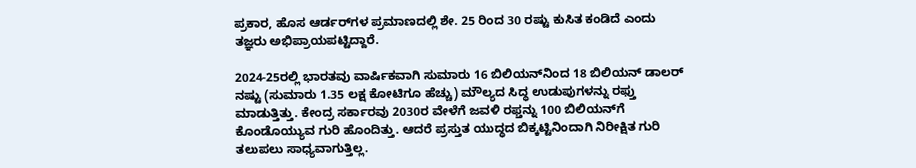ಪ್ರಕಾರ, ಹೊಸ ಆರ್ಡರ್‌ಗಳ ಪ್ರಮಾಣದಲ್ಲಿ ಶೇ. 25 ರಿಂದ 30 ರಷ್ಟು ಕುಸಿತ ಕಂಡಿದೆ ಎಂದು ತಜ್ಞರು ಅಭಿಪ್ರಾಯಪಟ್ಟಿದ್ದಾರೆ.

2024-25ರಲ್ಲಿ ಭಾರತವು ವಾರ್ಷಿಕವಾಗಿ ಸುಮಾರು 16 ಬಿಲಿಯನ್‌ನಿಂದ 18 ಬಿಲಿಯನ್ ಡಾಲರ್‌ ನಷ್ಟು (ಸುಮಾರು 1.35 ಲಕ್ಷ ಕೋಟಿಗೂ ಹೆಚ್ಚು) ಮೌಲ್ಯದ ಸಿದ್ಧ ಉಡುಪುಗಳನ್ನು ರಫ್ತು ಮಾಡುತ್ತಿತ್ತು. ಕೇಂದ್ರ ಸರ್ಕಾರವು 2030ರ ವೇಳೆಗೆ ಜವಳಿ ರಫ್ತನ್ನು 100 ಬಿಲಿಯನ್‌ಗೆ ಕೊಂಡೊಯ್ಯುವ ಗುರಿ ಹೊಂದಿತ್ತು. ಆದರೆ ಪ್ರಸ್ತುತ ಯುದ್ಧದ ಬಿಕ್ಕಟ್ಟಿನಿಂದಾಗಿ ನಿರೀಕ್ಷಿತ ಗುರಿ ತಲುಪಲು ಸಾಧ್ಯವಾಗುತ್ತಿಲ್ಲ.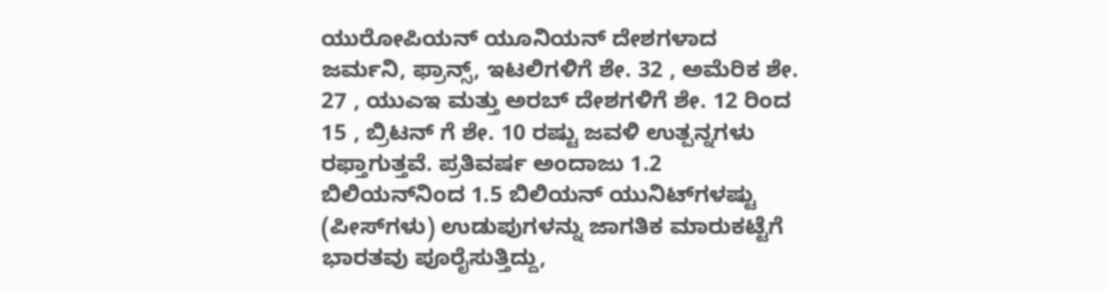ಯುರೋಪಿಯನ್ ಯೂನಿಯನ್ ದೇಶಗಳಾದ ಜರ್ಮನಿ, ಫ್ರಾನ್ಸ್, ಇಟಲಿಗಳಿಗೆ ಶೇ. 32 , ಅಮೆರಿಕ ಶೇ. 27 , ಯುಎಇ ಮತ್ತು ಅರಬ್ ದೇಶಗಳಿಗೆ ಶೇ. 12 ರಿಂದ 15 , ಬ್ರಿಟನ್ ಗೆ ಶೇ. 10 ರಷ್ಟು ಜವಳಿ ಉತ್ಪನ್ನಗಳು ರಫ್ತಾಗುತ್ತವೆ. ಪ್ರತಿವರ್ಷ ಅಂದಾಜು 1.2 ಬಿಲಿಯನ್‌ನಿಂದ 1.5 ಬಿಲಿಯನ್ ಯುನಿಟ್‌ಗಳಷ್ಟು (ಪೀಸ್‌ಗಳು) ಉಡುಪುಗಳನ್ನು ಜಾಗತಿಕ ಮಾರುಕಟ್ಟೆಗೆ ಭಾರತವು ಪೂರೈಸುತ್ತಿದ್ದು,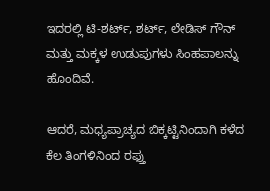ಇದರಲ್ಲಿ ಟಿ-ಶರ್ಟ್, ಶರ್ಟ್, ಲೇಡಿಸ್ ಗೌನ್ ಮತ್ತು ಮಕ್ಕಳ ಉಡುಪುಗಳು ಸಿಂಹಪಾಲನ್ನು ಹೊಂದಿವೆ.

ಆದರೆ, ಮಧ್ಯಪ್ರಾಚ್ಯದ ಬಿಕ್ಕಟ್ಟಿನಿಂದಾಗಿ ಕಳೆದ ಕೆಲ ತಿಂಗಳಿನಿಂದ ರಫ್ತು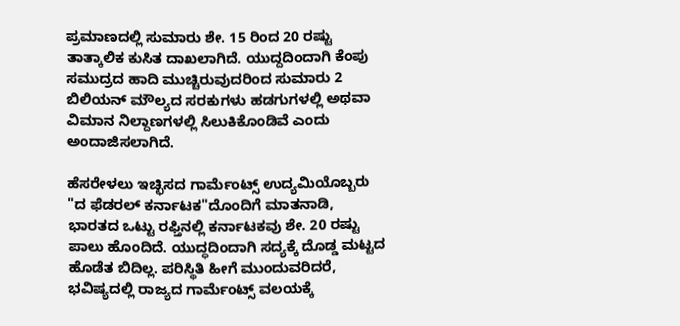ಪ್ರಮಾಣದಲ್ಲಿ ಸುಮಾರು ಶೇ. 15 ರಿಂದ 20 ರಷ್ಟು ತಾತ್ಕಾಲಿಕ ಕುಸಿತ ದಾಖಲಾಗಿದೆ. ಯುದ್ದದಿಂದಾಗಿ ಕೆಂಪು ಸಮುದ್ರದ ಹಾದಿ ಮುಚ್ಚಿರುವುದರಿಂದ ಸುಮಾರು 2 ಬಿಲಿಯನ್ ಮೌಲ್ಯದ ಸರಕುಗಳು ಹಡಗುಗಳಲ್ಲಿ ಅಥವಾ ವಿಮಾನ ನಿಲ್ದಾಣಗಳಲ್ಲಿ ಸಿಲುಕಿಕೊಂಡಿವೆ ಎಂದು ಅಂದಾಜಿಸಲಾಗಿದೆ.

ಹೆಸರೇಳಲು ಇಚ್ಛಿಸದ ಗಾರ್ಮೆಂಟ್ಸ್‌ ಉದ್ಯಮಿಯೊಬ್ಬರು "ದ ಫೆಡರಲ್‌ ಕರ್ನಾಟಕ"ದೊಂದಿಗೆ ಮಾತನಾಡಿ, ಭಾರತದ ಒಟ್ಟು ರಫ್ತಿನಲ್ಲಿ ಕರ್ನಾಟಕವು ಶೇ. 20 ರಷ್ಟು ಪಾಲು ಹೊಂದಿದೆ. ಯುದ್ಧದಿಂದಾಗಿ ಸದ್ಯಕ್ಕೆ ದೊಡ್ಡ ಮಟ್ಟದ ಹೊಡೆತ ಬಿದಿಲ್ಲ. ಪರಿಸ್ಥಿತಿ ಹೀಗೆ ಮುಂದುವರಿದರೆ, ಭವಿಷ್ಯದಲ್ಲಿ ರಾಜ್ಯದ ಗಾರ್ಮೆಂಟ್ಸ್ ವಲಯಕ್ಕೆ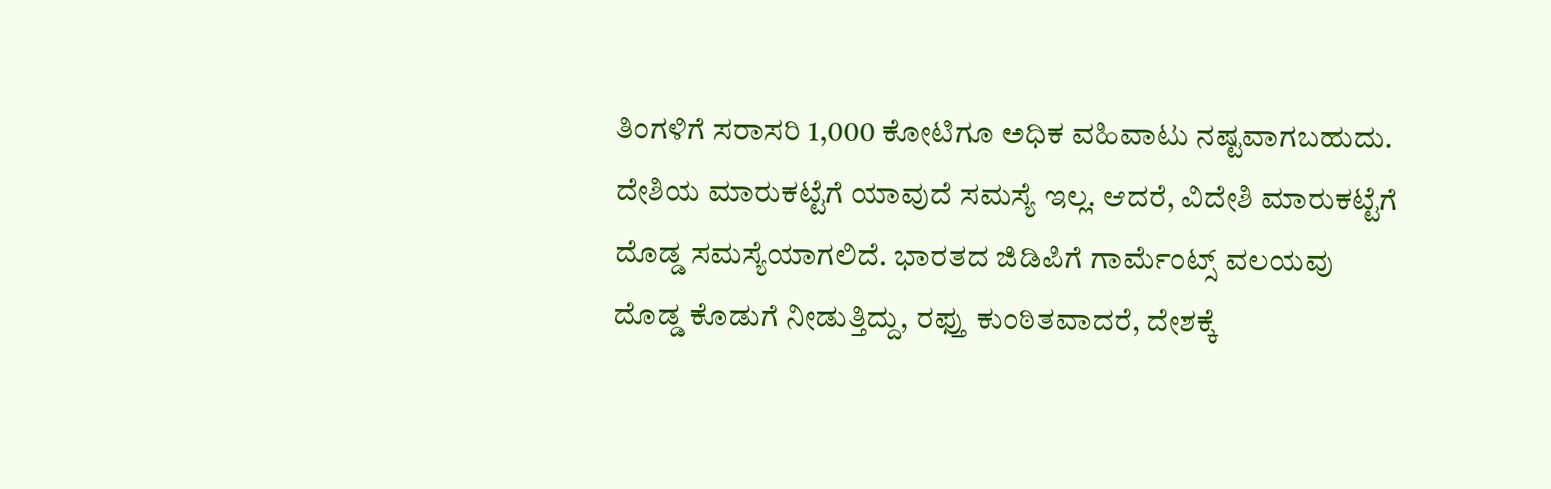ತಿಂಗಳಿಗೆ ಸರಾಸರಿ 1,000 ಕೋಟಿಗೂ ಅಧಿಕ ವಹಿವಾಟು ನಷ್ಟವಾಗಬಹುದು. ದೇಶಿಯ ಮಾರುಕಟ್ಟೆಗೆ ಯಾವುದೆ ಸಮಸ್ಯೆ ಇಲ್ಲ. ಆದರೆ, ವಿದೇಶಿ ಮಾರುಕಟ್ಟೆಗೆ ದೊಡ್ಡ ಸಮಸ್ಯೆಯಾಗಲಿದೆ. ಭಾರತದ ಜಿಡಿಪಿಗೆ ಗಾರ್ಮೆಂಟ್ಸ್ ವಲಯವು ದೊಡ್ಡ ಕೊಡುಗೆ ನೀಡುತ್ತಿದ್ದು, ರಫ್ತು ಕುಂಠಿತವಾದರೆ, ದೇಶಕ್ಕೆ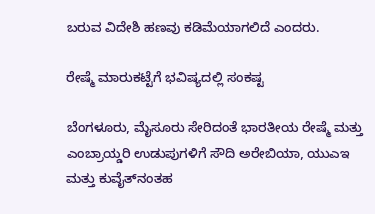ಬರುವ ವಿದೇಶಿ ಹಣವು ಕಡಿಮೆಯಾಗಲಿದೆ ಎಂದರು.

ರೇಷ್ಮೆ ಮಾರುಕಟ್ಟೆಗೆ ಭವಿಷ್ಯದಲ್ಲಿ ಸಂಕಷ್ಟ

ಬೆಂಗಳೂರು, ಮೈಸೂರು ಸೇರಿದಂತೆ ಭಾರತೀಯ ರೇಷ್ಮೆ ಮತ್ತು ಎಂಬ್ರಾಯ್ಡರಿ ಉಡುಪುಗಳಿಗೆ ಸೌದಿ ಅರೇಬಿಯಾ, ಯುಎಇ ಮತ್ತು ಕುವೈತ್‌ನಂತಹ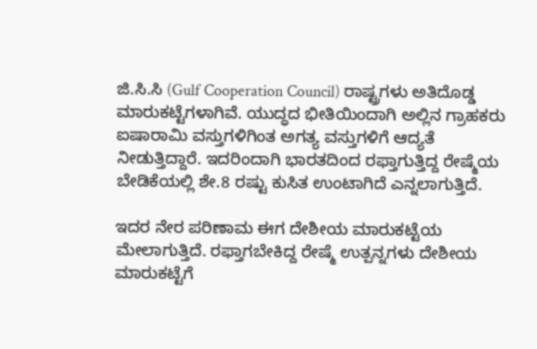ಜಿ.ಸಿ.ಸಿ (Gulf Cooperation Council) ರಾಷ್ಟ್ರಗಳು ಅತಿದೊಡ್ಡ ಮಾರುಕಟ್ಟೆಗಳಾಗಿವೆ. ಯುದ್ಧದ ಭೀತಿಯಿಂದಾಗಿ ಅಲ್ಲಿನ ಗ್ರಾಹಕರು ಐಷಾರಾಮಿ ವಸ್ತುಗಳಿಗಿಂತ ಅಗತ್ಯ ವಸ್ತುಗಳಿಗೆ ಆದ್ಯತೆ ನೀಡುತ್ತಿದ್ದಾರೆ. ಇದರಿಂದಾಗಿ ಭಾರತದಿಂದ ರಫ್ತಾಗುತ್ತಿದ್ದ ರೇಷ್ಮೆಯ ಬೇಡಿಕೆಯಲ್ಲಿ ಶೇ.8 ರಷ್ಟು ಕುಸಿತ ಉಂಟಾಗಿದೆ ಎನ್ನಲಾಗುತ್ತಿದೆ.

ಇದರ ನೇರ ಪರಿಣಾಮ ಈಗ ದೇಶೀಯ ಮಾರುಕಟ್ಟೆಯ ಮೇಲಾಗುತ್ತಿದೆ. ರಫ್ತಾಗಬೇಕಿದ್ದ ರೇಷ್ಮೆ ಉತ್ಪನ್ನಗಳು ದೇಶೀಯ ಮಾರುಕಟ್ಟೆಗೆ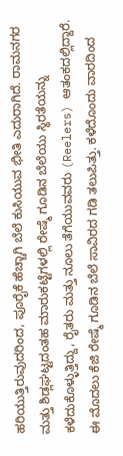ಹರಿಯುತ್ತಿರುವುದರಿಂದ, ಪೂರೈಕೆ ಹೆಚ್ಚಾಗಿ ಬೆಲೆ ಕುಸಿಯುವ ಭೀತಿ ಎದುರಾಗಿದೆ. ರಾಮನಗರ ಮತ್ತು ಶಿಡ್ಲಘಟ್ಟದಂತಹ ಮಾರುಕಟ್ಟೆಗಳಲ್ಲಿ ರೇಷ್ಮೆ ಗೂಡಿನ ಬೆಲೆಯು ಸ್ಥಿರತೆಯನ್ನು ಕಳೆದುಕೊಳ್ಳುತ್ತಿದ್ದು, ರೈತರು ಮತ್ತು ನೂಲು ತೆಗೆಯುವವರು (Reelers) ಆತಂಕದಲ್ಲಿದ್ದಾರೆ. ಈ ಮೊದಲು ಕೆಜಿ ರೇಷ್ಮೆ ಗೂಡಿನ ಬೆಲೆ ಸಾವಿರದ ಗಡಿ ತಲುಪಿತ್ತು. ಕಳೆದೊಂದು ವಾರದಿಂದ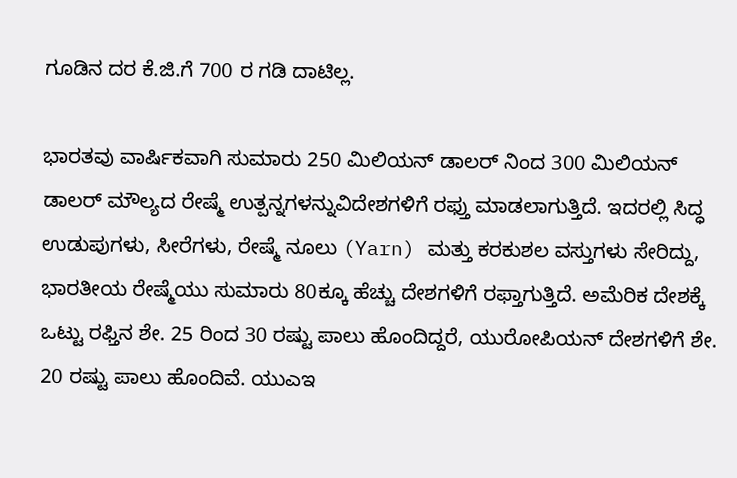ಗೂಡಿನ ದರ ಕೆ.ಜಿ.ಗೆ 700 ರ ಗಡಿ ದಾಟಿಲ್ಲ.

ಭಾರತವು ವಾರ್ಷಿಕವಾಗಿ ಸುಮಾರು 250 ಮಿಲಿಯನ್‌ ಡಾಲರ್ ನಿಂದ 300 ಮಿಲಿಯನ್ ಡಾಲರ್‌ ಮೌಲ್ಯದ ರೇಷ್ಮೆ ಉತ್ಪನ್ನಗಳನ್ನುವಿದೇಶಗಳಿಗೆ ರಫ್ತು ಮಾಡಲಾಗುತ್ತಿದೆ. ಇದರಲ್ಲಿ ಸಿದ್ಧ ಉಡುಪುಗಳು, ಸೀರೆಗಳು, ರೇಷ್ಮೆ ನೂಲು (Yarn) ಮತ್ತು ಕರಕುಶಲ ವಸ್ತುಗಳು ಸೇರಿದ್ದು, ಭಾರತೀಯ ರೇಷ್ಮೆಯು ಸುಮಾರು 80ಕ್ಕೂ ಹೆಚ್ಚು ದೇಶಗಳಿಗೆ ರಫ್ತಾಗುತ್ತಿದೆ. ಅಮೆರಿಕ ದೇಶಕ್ಕೆ ಒಟ್ಟು ರಫ್ತಿನ ಶೇ. 25 ರಿಂದ 30 ರಷ್ಟು ಪಾಲು ಹೊಂದಿದ್ದರೆ, ಯುರೋಪಿಯನ್‌ ದೇಶಗಳಿಗೆ ಶೇ. 20 ರಷ್ಟು ಪಾಲು ಹೊಂದಿವೆ. ಯುಎಇ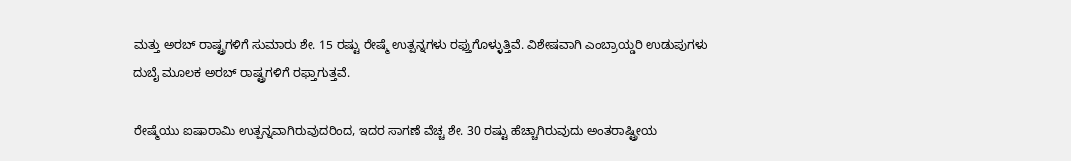ಮತ್ತು ಅರಬ್ ರಾಷ್ಟ್ರಗಳಿಗೆ ಸುಮಾರು ಶೇ. 15 ರಷ್ಟು ರೇಷ್ಮೆ ಉತ್ಪನ್ನಗಳು ರಫ್ತುಗೊಳ್ಳುತ್ತಿವೆ. ವಿಶೇಷವಾಗಿ ಎಂಬ್ರಾಯ್ಡರಿ ಉಡುಪುಗಳು ದುಬೈ ಮೂಲಕ ಅರಬ್ ರಾಷ್ಟ್ರಗಳಿಗೆ ರಫ್ತಾಗುತ್ತವೆ.

ರೇಷ್ಮೆಯು ಐಷಾರಾಮಿ ಉತ್ಪನ್ನವಾಗಿರುವುದರಿಂದ, ಇದರ ಸಾಗಣೆ ವೆಚ್ಚ ಶೇ. 30 ರಷ್ಟು ಹೆಚ್ಚಾಗಿರುವುದು ಅಂತರಾಷ್ಟ್ರೀಯ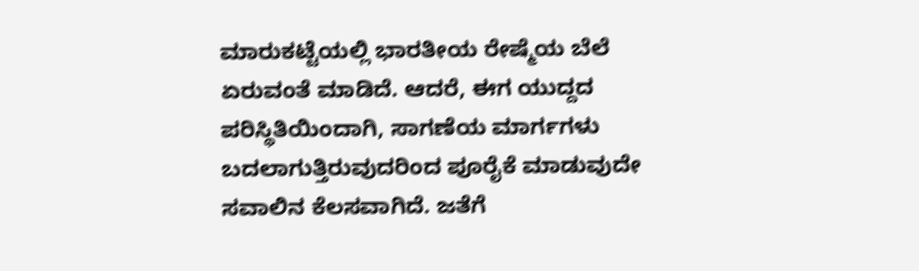ಮಾರುಕಟ್ಟೆಯಲ್ಲಿ ಭಾರತೀಯ ರೇಷ್ಮೆಯ ಬೆಲೆ ಏರುವಂತೆ ಮಾಡಿದೆ. ಆದರೆ, ಈಗ ಯುದ್ದದ ಪರಿಸ್ಥಿತಿಯಿಂದಾಗಿ, ಸಾಗಣೆಯ ಮಾರ್ಗಗಳು ಬದಲಾಗುತ್ತಿರುವುದರಿಂದ ಪೂರೈಕೆ ಮಾಡುವುದೇ ಸವಾಲಿನ ಕೆಲಸವಾಗಿದೆ. ಜತೆಗೆ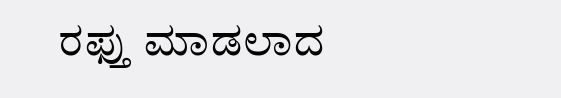ರಫ್ತು ಮಾಡಲಾದ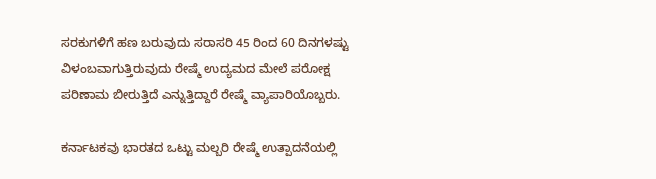ಸರಕುಗಳಿಗೆ ಹಣ ಬರುವುದು ಸರಾಸರಿ 45 ರಿಂದ 60 ದಿನಗಳಷ್ಟು ವಿಳಂಬವಾಗುತ್ತಿರುವುದು ರೇಷ್ಮೆ ಉದ್ಯಮದ ಮೇಲೆ ಪರೋಕ್ಷ ಪರಿಣಾಮ ಬೀರುತ್ತಿದೆ ಎನ್ನುತ್ತಿದ್ದಾರೆ ರೇಷ್ಮೆ ವ್ಯಾಪಾರಿಯೊಬ್ಬರು.

ಕರ್ನಾಟಕವು ಭಾರತದ ಒಟ್ಟು ಮಲ್ಬರಿ ರೇಷ್ಮೆ ಉತ್ಪಾದನೆಯಲ್ಲಿ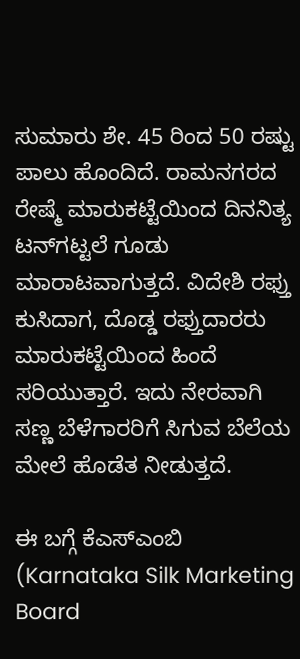ಸುಮಾರು ಶೇ. 45 ರಿಂದ 50 ರಷ್ಟು ಪಾಲು ಹೊಂದಿದೆ. ರಾಮನಗರದ ರೇಷ್ಮೆ ಮಾರುಕಟ್ಟೆಯಿಂದ ದಿನನಿತ್ಯ ಟನ್‌ಗಟ್ಟಲೆ ಗೂಡು ಮಾರಾಟವಾಗುತ್ತದೆ. ವಿದೇಶಿ ರಫ್ತು ಕುಸಿದಾಗ, ದೊಡ್ಡ ರಫ್ತುದಾರರು ಮಾರುಕಟ್ಟೆಯಿಂದ ಹಿಂದೆ ಸರಿಯುತ್ತಾರೆ. ಇದು ನೇರವಾಗಿ ಸಣ್ಣ ಬೆಳೆಗಾರರಿಗೆ ಸಿಗುವ ಬೆಲೆಯ ಮೇಲೆ ಹೊಡೆತ ನೀಡುತ್ತದೆ.

ಈ ಬಗ್ಗೆ ಕೆಎಸ್‌ಎಂಬಿ (Karnataka Silk Marketing Board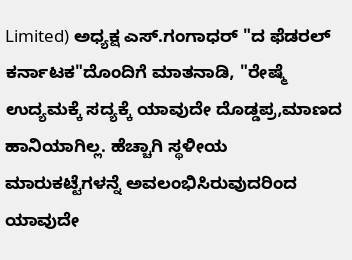Limited) ಅಧ್ಯಕ್ಷ ಎಸ್.ಗಂಗಾಧರ್‌ "ದ ಫೆಡರಲ್‌ ಕರ್ನಾಟಕ"ದೊಂದಿಗೆ ಮಾತನಾಡಿ, "ರೇಷ್ಮೆ ಉದ್ಯಮಕ್ಕೆ ಸದ್ಯಕ್ಕೆ ಯಾವುದೇ ದೊಡ್ಡಪ್ರ,ಮಾಣದ ಹಾನಿಯಾಗಿಲ್ಲ. ಹೆಚ್ಚಾಗಿ ಸ್ಥಳೀಯ ಮಾರುಕಟ್ಟೆಗಳನ್ನೆ ಅವಲಂಭಿಸಿರುವುದರಿಂದ ಯಾವುದೇ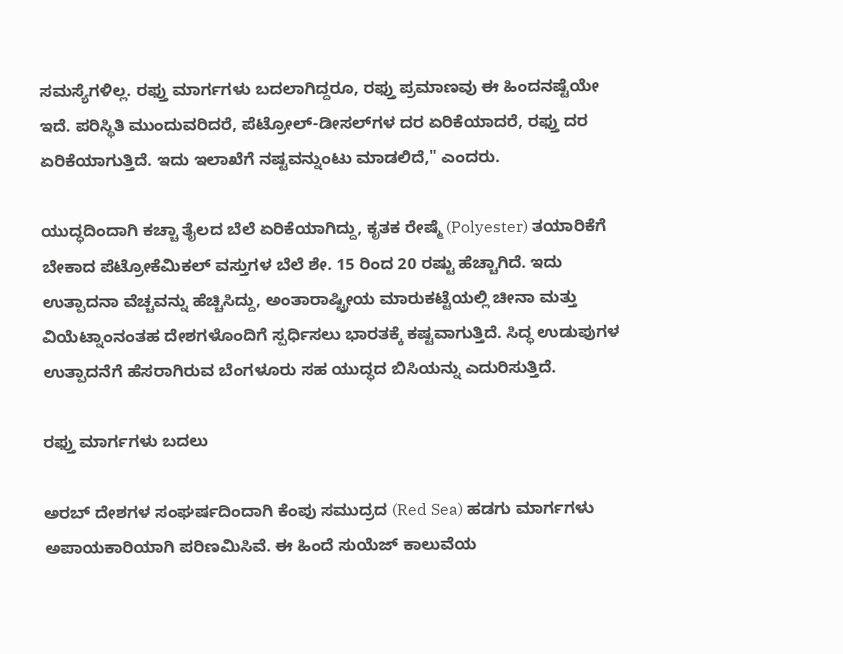ಸಮಸ್ಯೆಗಳಿಲ್ಲ. ರಫ್ತು ಮಾರ್ಗಗಳು ಬದಲಾಗಿದ್ದರೂ, ರಫ್ತು ಪ್ರಮಾಣವು ಈ ಹಿಂದನಷ್ಟೆಯೇ ಇದೆ. ಪರಿಸ್ಥಿತಿ ಮುಂದುವರಿದರೆ, ಪೆಟ್ರೋಲ್-ಡೀಸಲ್‌ಗಳ ದರ ಏರಿಕೆಯಾದರೆ, ರಫ್ತು ದರ ಏರಿಕೆಯಾಗುತ್ತಿದೆ. ಇದು ಇಲಾಖೆಗೆ ನಷ್ಟವನ್ನುಂಟು ಮಾಡಲಿದೆ," ಎಂದರು.

ಯುದ್ಧದಿಂದಾಗಿ ಕಚ್ಚಾ ತೈಲದ ಬೆಲೆ ಏರಿಕೆಯಾಗಿದ್ದು, ಕೃತಕ ರೇಷ್ಮೆ (Polyester) ತಯಾರಿಕೆಗೆ ಬೇಕಾದ ಪೆಟ್ರೋಕೆಮಿಕಲ್ ವಸ್ತುಗಳ ಬೆಲೆ ಶೇ. 15 ರಿಂದ 20 ರಷ್ಟು ಹೆಚ್ಚಾಗಿದೆ. ಇದು ಉತ್ಪಾದನಾ ವೆಚ್ಚವನ್ನು ಹೆಚ್ಚಿಸಿದ್ದು, ಅಂತಾರಾಷ್ಟ್ರೀಯ ಮಾರುಕಟ್ಟೆಯಲ್ಲಿ ಚೀನಾ ಮತ್ತು ವಿಯೆಟ್ನಾಂನಂತಹ ದೇಶಗಳೊಂದಿಗೆ ಸ್ಪರ್ಧಿಸಲು ಭಾರತಕ್ಕೆ ಕಷ್ಟವಾಗುತ್ತಿದೆ. ಸಿದ್ಧ ಉಡುಪುಗಳ ಉತ್ಪಾದನೆಗೆ ಹೆಸರಾಗಿರುವ ಬೆಂಗಳೂರು ಸಹ ಯುದ್ಧದ ಬಿಸಿಯನ್ನು ಎದುರಿಸುತ್ತಿದೆ.

ರಫ್ತು ಮಾರ್ಗಗಳು ಬದಲು

ಅರಬ್ ದೇಶಗಳ ಸಂಘರ್ಷದಿಂದಾಗಿ ಕೆಂಪು ಸಮುದ್ರದ (Red Sea) ಹಡಗು ಮಾರ್ಗಗಳು ಅಪಾಯಕಾರಿಯಾಗಿ ಪರಿಣಮಿಸಿವೆ. ಈ ಹಿಂದೆ ಸುಯೆಜ್ ಕಾಲುವೆಯ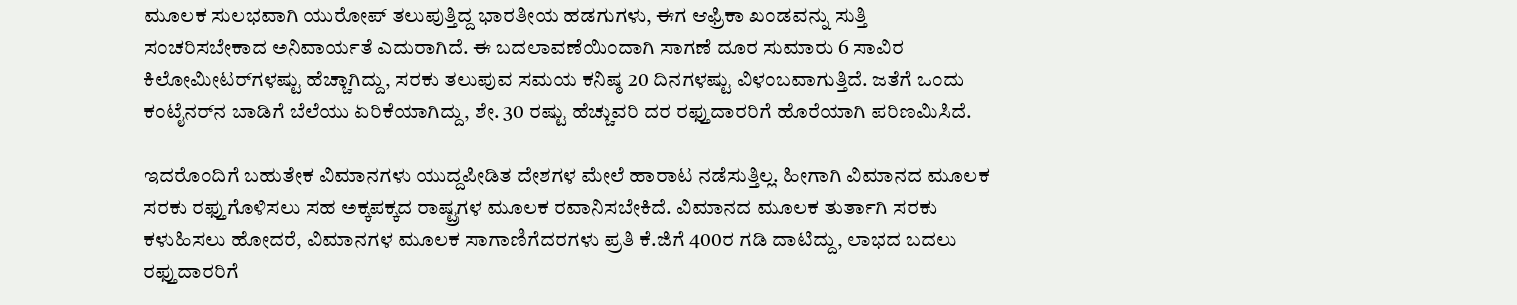ಮೂಲಕ ಸುಲಭವಾಗಿ ಯುರೋಪ್ ತಲುಪುತ್ತಿದ್ದ ಭಾರತೀಯ ಹಡಗುಗಳು, ಈಗ ಆಫ್ರಿಕಾ ಖಂಡವನ್ನು ಸುತ್ತಿ ಸಂಚರಿಸಬೇಕಾದ ಅನಿವಾರ್ಯತೆ ಎದುರಾಗಿದೆ. ಈ ಬದಲಾವಣೆಯಿಂದಾಗಿ ಸಾಗಣೆ ದೂರ ಸುಮಾರು 6 ಸಾವಿರ ಕಿಲೋಮೀಟರ್‌ಗಳಷ್ಟು ಹೆಚ್ಚಾಗಿದ್ದು, ಸರಕು ತಲುಪುವ ಸಮಯ ಕನಿಷ್ಠ 20 ದಿನಗಳಷ್ಟು ವಿಳಂಬವಾಗುತ್ತಿದೆ. ಜತೆಗೆ ಒಂದು ಕಂಟೈನರ್‌ನ ಬಾಡಿಗೆ ಬೆಲೆಯು ಏರಿಕೆಯಾಗಿದ್ದು, ಶೇ. 30 ರಷ್ಟು ಹೆಚ್ಚುವರಿ ದರ ರಫ್ತುದಾರರಿಗೆ ಹೊರೆಯಾಗಿ ಪರಿಣಮಿಸಿದೆ.

ಇದರೊಂದಿಗೆ ಬಹುತೇಕ ವಿಮಾನಗಳು ಯುದ್ದಪೀಡಿತ ದೇಶಗಳ ಮೇಲೆ ಹಾರಾಟ ನಡೆಸುತ್ತಿಲ್ಲ. ಹೀಗಾಗಿ ವಿಮಾನದ ಮೂಲಕ ಸರಕು ರಫ್ತುಗೊಳಿಸಲು ಸಹ ಅಕ್ಕಪಕ್ಕದ ರಾಷ್ಟ್ರಗಳ ಮೂಲಕ ರವಾನಿಸಬೇಕಿದೆ. ವಿಮಾನದ ಮೂಲಕ ತುರ್ತಾಗಿ ಸರಕು ಕಳುಹಿಸಲು ಹೋದರೆ, ವಿಮಾನಗಳ ಮೂಲಕ ಸಾಗಾಣಿಗೆದರಗಳು ಪ್ರತಿ ಕೆ.ಜಿಗೆ 400ರ ಗಡಿ ದಾಟಿದ್ದು, ಲಾಭದ ಬದಲು ರಫ್ತುದಾರರಿಗೆ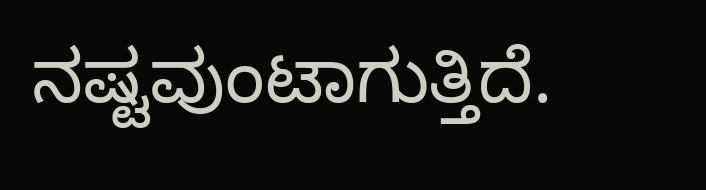ನಷ್ಟವುಂಟಾಗುತ್ತಿದೆ.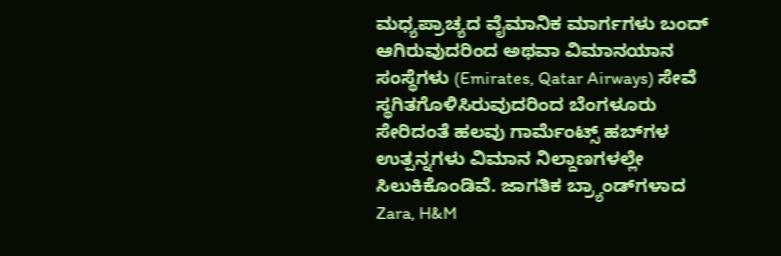ಮಧ್ಯಪ್ರಾಚ್ಯದ ವೈಮಾನಿಕ ಮಾರ್ಗಗಳು ಬಂದ್ ಆಗಿರುವುದರಿಂದ ಅಥವಾ ವಿಮಾನಯಾನ ಸಂಸ್ಥೆಗಳು (Emirates, Qatar Airways) ಸೇವೆ ಸ್ಥಗಿತಗೊಳಿಸಿರುವುದರಿಂದ ಬೆಂಗಳೂರು ಸೇರಿದಂತೆ ಹಲವು ಗಾರ್ಮೆಂಟ್ಸ್‌ ಹಬ್‌ಗಳ ಉತ್ಪನ್ನಗಳು ವಿಮಾನ ನಿಲ್ದಾಣಗಳಲ್ಲೇ ಸಿಲುಕಿಕೊಂಡಿವೆ. ಜಾಗತಿಕ ಬ್ರ್ಯಾಂಡ್‌ಗಳಾದ Zara, H&M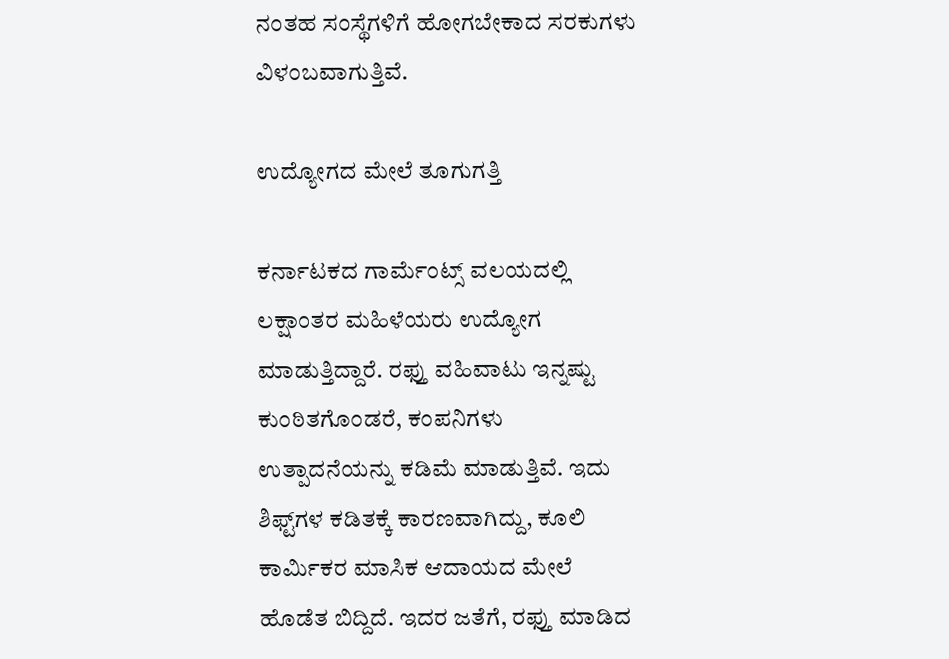ನಂತಹ ಸಂಸ್ಥೆಗಳಿಗೆ ಹೋಗಬೇಕಾದ ಸರಕುಗಳು ವಿಳಂಬವಾಗುತ್ತಿವೆ.

ಉದ್ಯೋಗದ ಮೇಲೆ ತೂಗುಗತ್ತಿ

ಕರ್ನಾಟಕದ ಗಾರ್ಮೆಂಟ್ಸ್ ವಲಯದಲ್ಲಿ ಲಕ್ಷಾಂತರ ಮಹಿಳೆಯರು ಉದ್ಯೋಗ ಮಾಡುತ್ತಿದ್ದಾರೆ. ರಫ್ತು ವಹಿವಾಟು ಇನ್ನಷ್ಟು ಕುಂಠಿತಗೊಂಡರೆ, ಕಂಪನಿಗಳು ಉತ್ಪಾದನೆಯನ್ನು ಕಡಿಮೆ ಮಾಡುತ್ತಿವೆ. ಇದು ಶಿಫ್ಟ್‌ಗಳ ಕಡಿತಕ್ಕೆ ಕಾರಣವಾಗಿದ್ದು, ಕೂಲಿ ಕಾರ್ಮಿಕರ ಮಾಸಿಕ ಆದಾಯದ ಮೇಲೆ ಹೊಡೆತ ಬಿದ್ದಿದೆ. ಇದರ ಜತೆಗೆ, ರಫ್ತು ಮಾಡಿದ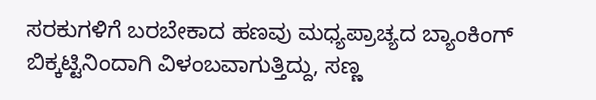ಸರಕುಗಳಿಗೆ ಬರಬೇಕಾದ ಹಣವು ಮಧ್ಯಪ್ರಾಚ್ಯದ ಬ್ಯಾಂಕಿಂಗ್ ಬಿಕ್ಕಟ್ಟಿನಿಂದಾಗಿ ವಿಳಂಬವಾಗುತ್ತಿದ್ದು, ಸಣ್ಣ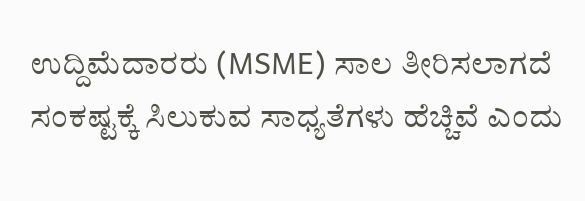ಉದ್ದಿಮೆದಾರರು (MSME) ಸಾಲ ತೀರಿಸಲಾಗದೆ ಸಂಕಷ್ಟಕ್ಕೆ ಸಿಲುಕುವ ಸಾಧ್ಯತೆಗಳು ಹೆಚ್ಚಿವೆ ಎಂದು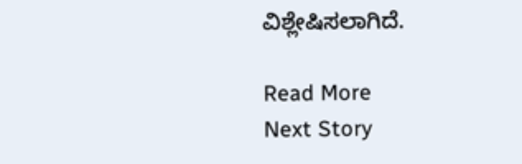ವಿಶ್ಲೇಷಿಸಲಾಗಿದೆ.

Read More
Next Story